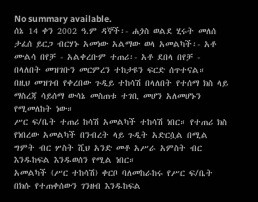No summary available.
ሰኔ 14 ቀን 2002 ዓ.ም ዳኞች፡- ሐጏስ ወልደ ሂሩት መለሰ ታፈሰ ይርጋ ብርሃኑ አመነው አልማው ወላ አመልካች፡- አቶ ሙልሳ በየቻ - አልቀረቡም ተጠሪ፡- አቶ ደበላ በየቻ - በላለበት መዝገቡን መርምረን ተከታዩን ፍርድ ሰጥተናል።
በዚህ መዝገብ የቀረበው ጉዲይ ተከሳሽ በላለበት የተሰማ ክስ ላይ ማስረጃ ሳይሰማ ውሳኔ መስጠቱ ተገቢ መሆን አለመሆኑን የሚመለከት ነው።
ሥር ፍ/ቤት ተጠሪ ከሳሽ አመልካች ተከሳሽ ነበር። የተጠሪ ክስ የነበረው አመልካች በንብረት ላይ ጉዲት አድርሷል በሚል ግምት ብር ሦስት ሺህ አንድ መቶ አሥራ አምስት ብር እንዱከፍል እንዱወሰን የሚል ነበር።
አመልካች (ሥር ተከሳሽ) ቀርቦ ባለመከራከሩ የሥር ፍ/ቤት በክሱ የተጠቀሰውን ገንዘብ እንዱከፍል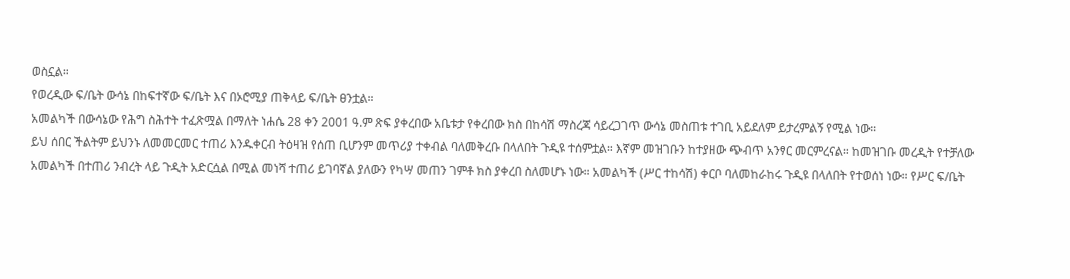ወስኗል።
የወረዲው ፍ/ቤት ውሳኔ በከፍተኛው ፍ/ቤት እና በኦሮሚያ ጠቅላይ ፍ/ቤት ፀንቷል።
አመልካች በውሳኔው የሕግ ስሕተት ተፈጽሟል በማለት ነሐሴ 28 ቀን 2001 ዓ.ም ጽፍ ያቀረበው አቤቱታ የቀረበው ክስ በከሳሽ ማስረጃ ሳይረጋገጥ ውሳኔ መስጠቱ ተገቢ አይደለም ይታረምልኝ የሚል ነው።
ይህ ሰበር ችልትም ይህንኑ ለመመርመር ተጠሪ እንዱቀርብ ትዕዛዝ የሰጠ ቢሆንም መጥሪያ ተቀብል ባለመቅረቡ በላለበት ጉዲዩ ተሰምቷል። እኛም መዝገቡን ከተያዘው ጭብጥ አንፃር መርምረናል። ከመዝገቡ መረዲት የተቻለው አመልካች በተጠሪ ንብረት ላይ ጉዲት አድርሷል በሚል መነሻ ተጠሪ ይገባኛል ያለውን የካሣ መጠን ገምቶ ክስ ያቀረበ ስለመሆኑ ነው። አመልካች (ሥር ተከሳሽ) ቀርቦ ባለመከራከሩ ጉዲዩ በላለበት የተወሰነ ነው። የሥር ፍ/ቤት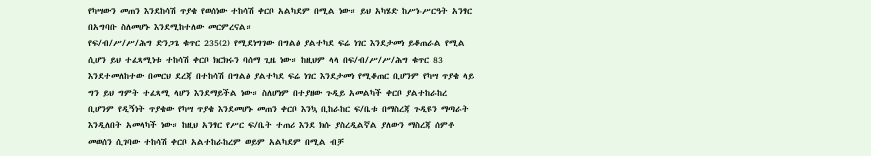የካሣውን መጠን እንደከሳሽ ጥያቄ የወሰነው ተከሳሽ ቀርቦ አልካደም በሚል ነው። ይህ አካሄድ ከሥነ-ሥርዓት አንፃር በአግባቡ ስለመሆኑ እንደሚከተለው መርምረናል።
የፍ/ብ/ሥ/ሥ/ሕግ ድንጋጌ ቁጥር 235(2) የሚደነግገው በግልፅ ያልተካደ ፍሬ ነገር እንደታመነ ይቆጠራል የሚል ሲሆን ይህ ተፈጻሚነቱ ተከሳሽ ቀርቦ ክርክሩን ባሰማ ጊዜ ነው። ከዚህም ላላ በፍ/ብ/ሥ/ሥ/ሕግ ቁጥር 83 እንደተመለከተው በመርህ ደረጃ በተከሳሽ በግልፅ ያልተካደ ፍሬ ነገር እንደታመነ የሚቆጠር ቢሆንም የካሣ ጥያቄ ላይ ግን ይህ ግምት ተፈጻሚ ላሆን እንደማይችል ነው። ስለሆነም በተያዘው ጉዲይ አመልካች ቀርቦ ያልተከራከረ ቢሆንም የዲኝነት ጥያቄው የካሣ ጥያቄ እንደመሆኑ መጠን ቀርቦ እንኳ ቢከራከር ፍ/ቤቱ በማስረጃ ጉዲዩን ማጣራት እንዲለበት አመላካች ነው። ከዚህ አንፃር የሥር ፍ/ቤት ተጠሪ እንደ ክሱ ያስረዲልኛል ያለውን ማስረጃ ሰምቶ መወሰን ሲገባው ተከሳሽ ቀርቦ አልተከራከረም ወይም አልካደም በሚል ብቻ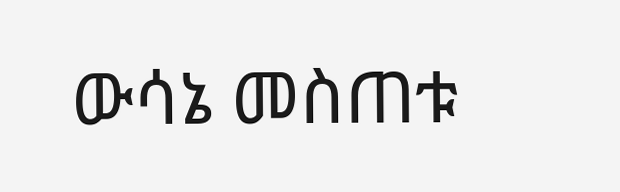ውሳኔ መስጠቱ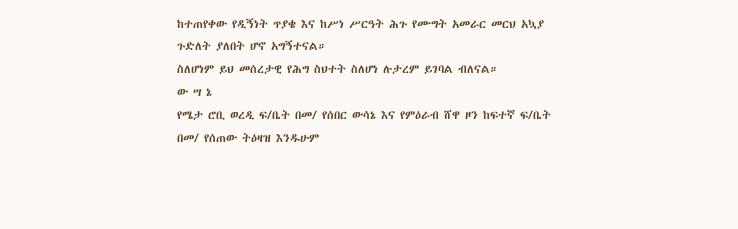ከተጠየቀው የዲኝነት ጥያቄ እና ከሥነ ሥርዓት ሕጉ የሙግት አመራር መርህ አኳያ ጉድለት ያለበት ሆኖ አግኝተናል።
ስለሆነም ይህ መሰረታዊ የሕግ ስህተት ስለሆነ ሉታረም ይገባል ብለናል።
ው ሣ ኔ
የሜታ ሮቢ ወረዲ ፍ/ቤት በመ/ የሰበር ውሳኔ እና የምዕራብ ሸዋ ዞን ከፍተኛ ፍ/ቤት በመ/ የሰጠው ትዕዛዝ እንዱሁም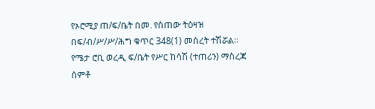የኦሮሚያ ጠ/ፍ/ቤት በመ. የሰጠው ትዕዛዝ በፍ/ብ/ሥ/ሥ/ሕግ ቁጥር 348(1) መሰረት ተሽሯል።
የሜታ ሮቢ ወረዲ ፍ/ቤት የሥር ከሳሽ (ተጠሪን) ማስረጃ ሰምቶ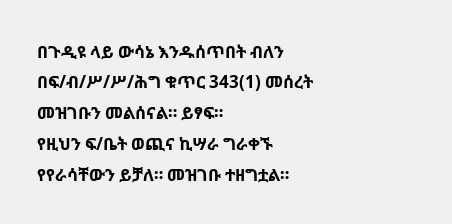በጉዲዩ ላይ ውሳኔ እንዱሰጥበት ብለን በፍ/ብ/ሥ/ሥ/ሕግ ቁጥር 343(1) መሰረት መዝገቡን መልሰናል። ይፃፍ።
የዚህን ፍ/ቤት ወጪና ኪሣራ ግራቀኙ የየራሳቸውን ይቻለ። መዝገቡ ተዘግቷል።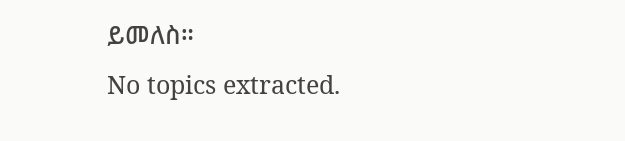ይመለስ።
No topics extracted.